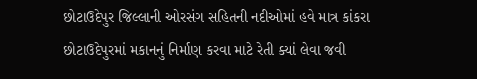છોટાઉદેપુર જિલ્લાની ઓરસંગ સહિતની નદીઓમાં હવે માત્ર કાંકરા
છોટાઉદેપુરમાં મકાનનું નિર્માણ કરવા માટે રેતી ક્યાં લેવા જવી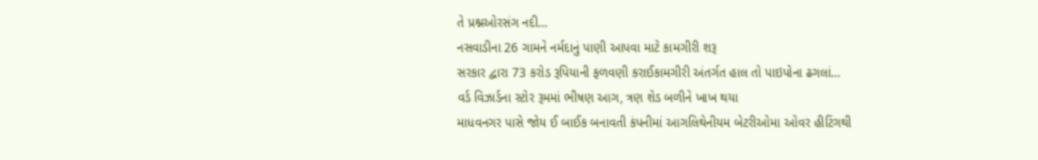તે પ્રશ્નઓરસંગ નદી…
નસવાડીના 26 ગામને નર્મદાનું પાણી આપવા માટે કામગીરી શરૂ
સરકાર દ્વારા 73 કરોડ રૂપિયાની ફળવણી કરાઈકામગીરી અંતર્ગત હાલ તો પાઇપોના ઢગલાં…
વર્ડ વિઝાર્ડના સ્ટોર રૂમમાં ભીષણ આગ, ત્રણ શેડ બળીને ખાખ થયા
માધવનગર પાસે જોય ઈ બાઈક બનાવતી કંપનીમાં આગલિથેનીયમ બેટરીઓમા ઓવર હીટિંગથી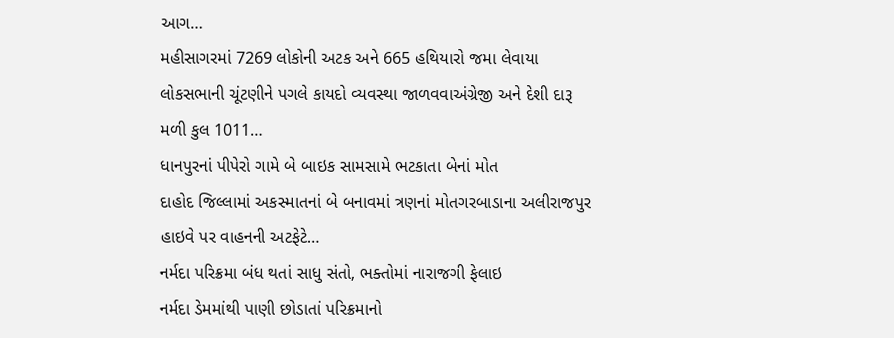આગ…
મહીસાગરમાં 7269 લોકોની અટક અને 665 હથિયારો જમા લેવાયા
લોકસભાની ચૂંટણીને પગલે કાયદો વ્યવસ્થા જાળવવાઅંગ્રેજી અને દેશી દારૂ મળી કુલ 1011…
ધાનપુરનાં પીપેરો ગામે બે બાઇક સામસામે ભટકાતા બેનાં મોત
દાહોદ જિલ્લામાં અકસ્માતનાં બે બનાવમાં ત્રણનાં મોતગરબાડાના અલીરાજપુર હાઇવે પર વાહનની અટફેટે…
નર્મદા પરિક્રમા બંધ થતાં સાધુ સંતો, ભક્તોમાં નારાજગી ફેલાઇ
નર્મદા ડેમમાંથી પાણી છોડાતાં પરિક્રમાનો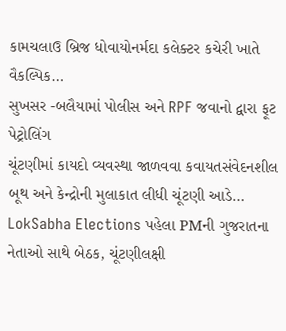કામચલાઉ બ્રિજ ધોવાયોનર્મદા કલેક્ટર કચેરી ખાતે વૈકલ્પિક…
સુખસર -બલૈયામાં પોલીસ અને RPF જવાનો દ્વારા ફૂટ પેટ્રોલિંગ
ચૂંટણીમાં કાયદો વ્યવસ્થા જાળવવા કવાયતસંવેદનશીલ બૂથ અને કેન્દ્રોની મુલાકાત લીધી ચૂંટણી આડે…
LokSabha Elections પહેલા PMની ગુજરાતના નેતાઓ સાથે બેઠક, ચૂંટણીલક્ષી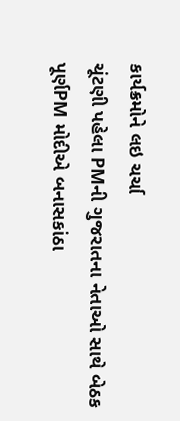કાર્યક્રમોને લઇ ચર્ચા
ચૂંટણી પહેલા PMની ગુજરાતના નેતાઓ સાથે બેઠક પૂર્ણPM મોદીએ બનાસકાંઠા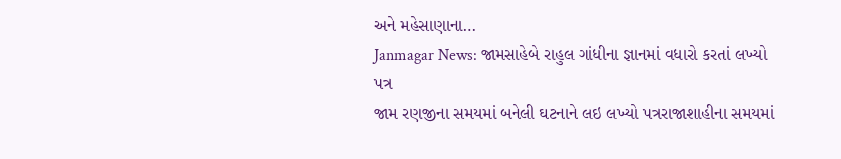અને મહેસાણાના…
Janmagar News: જામસાહેબે રાહુલ ગાંધીના જ્ઞાનમાં વધારો કરતાં લખ્યો પત્ર
જામ રણજીના સમયમાં બનેલી ઘટનાને લઇ લખ્યો પત્રરાજાશાહીના સમયમાં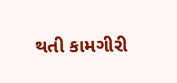થતી કામગીરી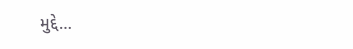મુદ્દે…